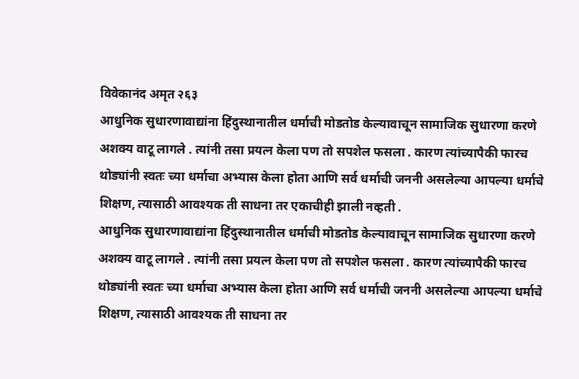विवेकानंद अमृत २६३
आधुनिक सुधारणावाद्यांना हिंदुस्थानातील धर्माची मोडतोड केल्यावाचून सामाजिक सुधारणा करणे अशक्य वाटू लागले . त्यांनी तसा प्रयत्न केला पण तो सपशेल फसला . कारण त्यांच्यापैकी फारच थोड्यांनी स्वतः च्या धर्माचा अभ्यास केला होता आणि सर्व धर्माची जननी असलेल्या आपल्या धर्माचे शिक्षण, त्यासाठी आवश्यक ती साधना तर एकाचीही झाली नव्हती .
आधुनिक सुधारणावाद्यांना हिंदुस्थानातील धर्माची मोडतोड केल्यावाचून सामाजिक सुधारणा करणे अशक्य वाटू लागले . त्यांनी तसा प्रयत्न केला पण तो सपशेल फसला . कारण त्यांच्यापैकी फारच थोड्यांनी स्वतः च्या धर्माचा अभ्यास केला होता आणि सर्व धर्माची जननी असलेल्या आपल्या धर्माचे शिक्षण, त्यासाठी आवश्यक ती साधना तर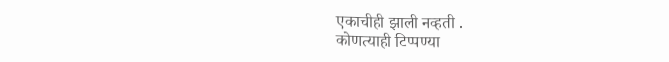एकाचीही झाली नव्हती .
कोणत्याही टिप्पण्या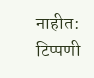नाहीत:
टिप्पणी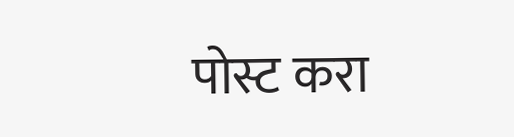पोस्ट करा